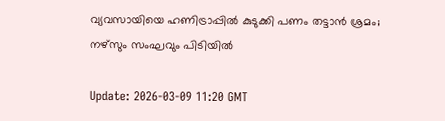വ്യവസായിയെ ഹണിട്രാപ്പില്‍ കുടുക്കി പണം തട്ടാന്‍ ശ്രമം; നഴ്‌സും സംഘവും പിടിയില്‍

Update: 2026-03-09 11:20 GMT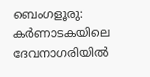ബെംഗളൂരു: കര്‍ണാടകയിലെ ദേവനാഗരിയില്‍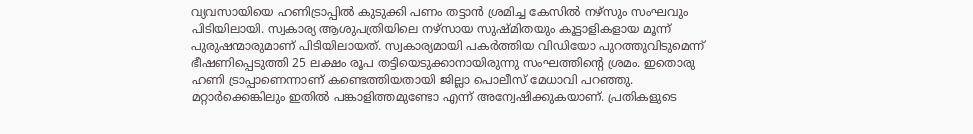വ്യവസായിയെ ഹണിട്രാപ്പില്‍ കുടുക്കി പണം തട്ടാന്‍ ശ്രമിച്ച കേസില്‍ നഴ്‌സും സംഘവും പിടിയിലായി. സ്വകാര്യ ആശുപത്രിയിലെ നഴ്‌സായ സുഷ്മിതയും കൂട്ടാളികളായ മൂന്ന് പുരുഷന്മാരുമാണ് പിടിയിലായത്. സ്വകാര്യമായി പകര്‍ത്തിയ വിഡിയോ പുറത്തുവിടുമെന്ന് ഭീഷണിപ്പെടുത്തി 25 ലക്ഷം രൂപ തട്ടിയെടുക്കാനായിരുന്നു സംഘത്തിന്റെ ശ്രമം. ഇതൊരു ഹണി ട്രാപ്പാണെന്നാണ് കണ്ടെത്തിയതായി ജില്ലാ പൊലീസ് മേധാവി പറഞ്ഞു. മറ്റാര്‍ക്കെങ്കിലും ഇതില്‍ പങ്കാളിത്തമുണ്ടോ എന്ന് അന്വേഷിക്കുകയാണ്. പ്രതികളുടെ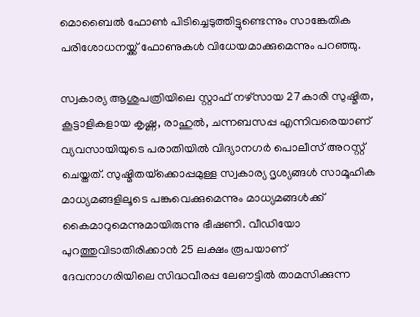മൊബൈല്‍ ഫോണ്‍ പിടിച്ചെടുത്തിട്ടുണ്ടെന്നും സാങ്കേതിക പരിശോധനയ്ക്ക് ഫോണുകള്‍ വിധേയമാക്കുമെന്നും പറഞ്ഞു.

സ്വകാര്യ ആശുപത്രിയിലെ സ്റ്റാഫ് നഴ്‌സായ 27കാരി സുഷ്മിത, കൂട്ടാളികളായ കൃഷ്ണ, രാഹുല്‍, ചന്നബസപ്പ എന്നിവരെയാണ് വ്യവസായിയുടെ പരാതിയില്‍ വിദ്യാനഗര്‍ പൊലീസ് അറസ്റ്റ് ചെയ്തത്. സുഷ്മിതയ്‌ക്കൊപ്പമുള്ള സ്വകാര്യ ദൃശ്യങ്ങള്‍ സാമൂഹിക മാധ്യമങ്ങളിലൂടെ പങ്കുവെക്കുമെന്നും മാധ്യമങ്ങള്‍ക്ക് കൈമാറുമെന്നുമായിരുന്നു ഭീഷണി. വീഡിയോ പുറത്തുവിടാതിരിക്കാന്‍ 25 ലക്ഷം രൂപയാണ് ദേവനാഗരിയിലെ സിദ്ധവീരപ്പ ലേഔട്ടില്‍ താമസിക്കുന്ന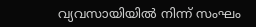വ്യവസായിയില്‍ നിന്ന് സംഘം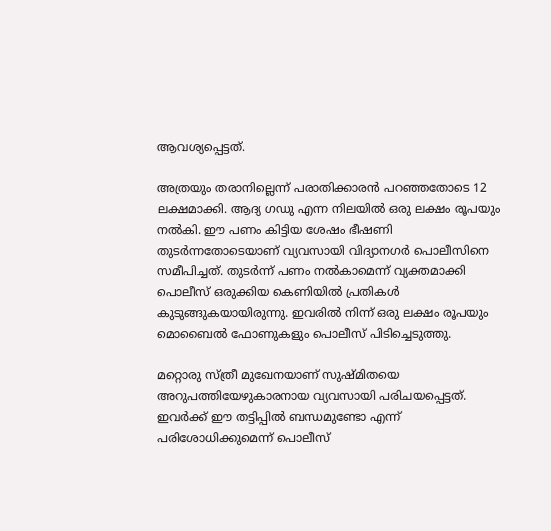ആവശ്യപ്പെട്ടത്.

അത്രയും തരാനില്ലെന്ന് പരാതിക്കാരന്‍ പറഞ്ഞതോടെ 12 ലക്ഷമാക്കി. ആദ്യ ഗഡു എന്ന നിലയില്‍ ഒരു ലക്ഷം രൂപയും നല്‍കി. ഈ പണം കിട്ടിയ ശേഷം ഭീഷണി തുടര്‍ന്നതോടെയാണ് വ്യവസായി വിദ്യാനഗര്‍ പൊലീസിനെ സമീപിച്ചത്. തുടര്‍ന്ന് പണം നല്‍കാമെന്ന് വ്യക്തമാക്കി പൊലീസ് ഒരുക്കിയ കെണിയില്‍ പ്രതികള്‍ കുടുങ്ങുകയായിരുന്നു. ഇവരില്‍ നിന്ന് ഒരു ലക്ഷം രൂപയും മൊബൈല്‍ ഫോണുകളും പൊലീസ് പിടിച്ചെടുത്തു.

മറ്റൊരു സ്ത്രീ മുഖേനയാണ് സുഷ്മിതയെ അറുപത്തിയേഴുകാരനായ വ്യവസായി പരിചയപ്പെട്ടത്. ഇവര്‍ക്ക് ഈ തട്ടിപ്പില്‍ ബന്ധമുണ്ടോ എന്ന് പരിശോധിക്കുമെന്ന് പൊലീസ്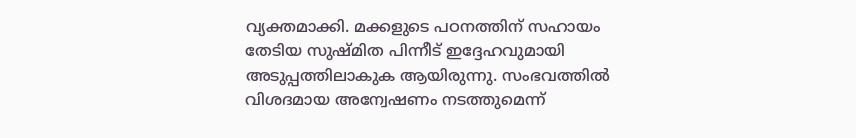വ്യക്തമാക്കി. മക്കളുടെ പഠനത്തിന് സഹായം തേടിയ സുഷ്മിത പിന്നീട് ഇദ്ദേഹവുമായി അടുപ്പത്തിലാകുക ആയിരുന്നു. സംഭവത്തില്‍ വിശദമായ അന്വേഷണം നടത്തുമെന്ന്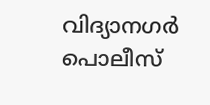വിദ്യാനഗര്‍ പൊലീസ്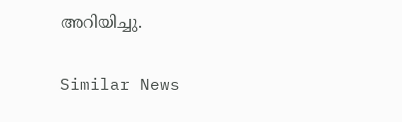അറിയിച്ചു.

Similar News